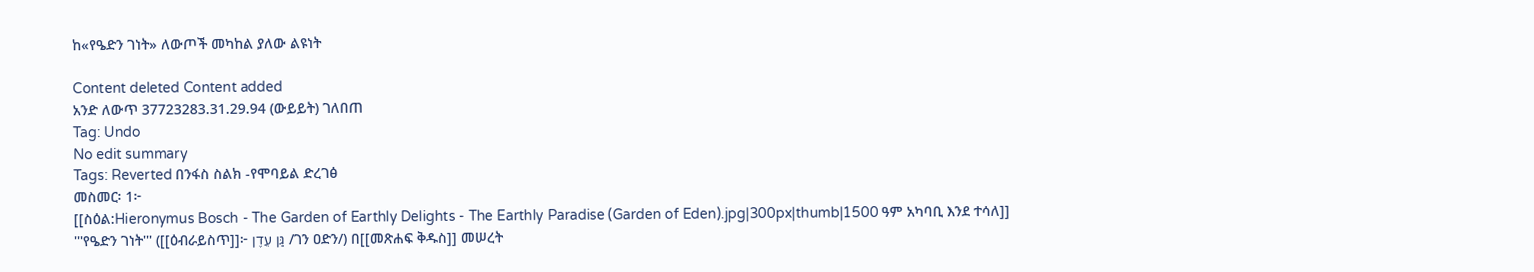ከ«የዔድን ገነት» ለውጦች መካከል ያለው ልዩነት

Content deleted Content added
አንድ ለውጥ 37723283.31.29.94 (ውይይት) ገለበጠ
Tag: Undo
No edit summary
Tags: Reverted በንፋስ ስልክ -የሞባይል ድረገፅ
መስመር፡ 1፦
[[ስዕል:Hieronymus Bosch - The Garden of Earthly Delights - The Earthly Paradise (Garden of Eden).jpg|300px|thumb|1500 ዓም አካባቢ እንደ ተሳለ]]
'''የዔድን ገነት''' ([[ዕብራይስጥ]]፦ גַּן עֵדֶן /ገን ዐድን/) በ[[መጽሐፍ ቅዱስ]] መሠረት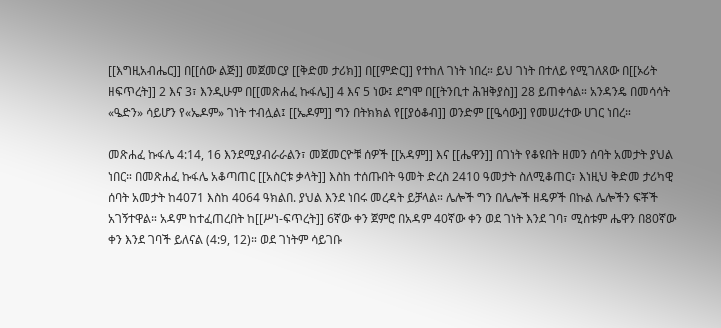[[እግዚአብሔር]] በ[[ሰው ልጅ]] መጀመርያ [[ቅድመ ታሪክ]] በ[[ምድር]] የተከለ ገነት ነበረ። ይህ ገነት በተለይ የሚገለጸው በ[[ኦሪት ዘፍጥረት]] 2 እና 3፣ እንዲሁም በ[[መጽሐፈ ኩፋሌ]] 4 እና 5 ነው፤ ደግሞ በ[[ትንቢተ ሕዝቅያስ]] 28 ይጠቀሳል። አንዳንዴ በመሳሳት «ዔድን» ሳይሆን የ«ኤዶም» ገነት ተብሏል፤ [[ኤዶም]] ግን በትክክል የ[[ያዕቆብ]] ወንድም [[ዔሳው]] የመሠረተው ሀገር ነበረ።

መጽሐፈ ኩፋሌ 4:14, 16 እንደሚያብራራልን፣ መጀመርዮቹ ሰዎች [[አዳም]] እና [[ሔዋን]] በገነት የቆዩበት ዘመን ሰባት አመታት ያህል ነበር። በመጽሐፈ ኩፋሌ አቆጣጠር [[አስርቱ ቃላት]] እስከ ተሰጡበት ዓመት ድረስ 2410 ዓመታት ስለሚቆጠር፣ እነዚህ ቅድመ ታሪካዊ ሰባት አመታት ከ4071 እስከ 4064 ዓክልበ. ያህል እንደ ነበሩ መረዳት ይቻላል። ሌሎች ግን በሌሎች ዘዴዎች በኩል ሌሎችን ፍቾች አገኝተዋል። አዳም ከተፈጠረበት ከ[[ሥነ-ፍጥረት]] 6ኛው ቀን ጀምሮ በአዳም 40ኛው ቀን ወደ ገነት እንደ ገባ፣ ሚስቱም ሔዋን በ80ኛው ቀን እንደ ገባች ይለናል (4:9, 12)። ወደ ገነትም ሳይገቡ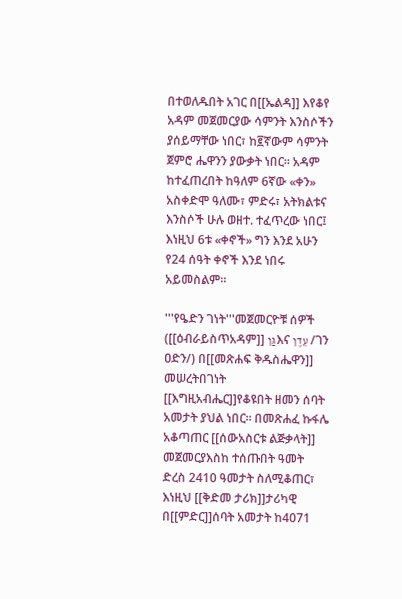በተወለዱበት አገር በ[[ኤልዳ]] እየቆየ አዳም መጀመርያው ሳምንት እንስሶችን ያሰይማቸው ነበር፣ ከ፪ኛውም ሳምንት ጀምሮ ሔዋንን ያውቃት ነበር። አዳም ከተፈጠረበት ከዓለም 6ኛው «ቀን» አስቀድሞ ዓለሙ፣ ምድሩ፣ አትክልቱና እንስሶች ሁሉ ወዘተ. ተፈጥረው ነበር፤ እነዚህ 6ቱ «ቀኖች» ግን እንደ አሁን የ24 ሰዓት ቀኖች እንደ ነበሩ አይመስልም።

'''የዔድን ገነት'''መጀመርዮቹ ሰዎች ([[ዕብራይስጥአዳም]] גַּןእና עֵדֶן /ገን ዐድን/) በ[[መጽሐፍ ቅዱስሔዋን]] መሠረትበገነት [[እግዚአብሔር]]የቆዩበት ዘመን ሰባት አመታት ያህል ነበር። በመጽሐፈ ኩፋሌ አቆጣጠር [[ሰውአስርቱ ልጅቃላት]] መጀመርያእስከ ተሰጡበት ዓመት ድረስ 2410 ዓመታት ስለሚቆጠር፣ እነዚህ [[ቅድመ ታሪክ]]ታሪካዊ በ[[ምድር]]ሰባት አመታት ከ4071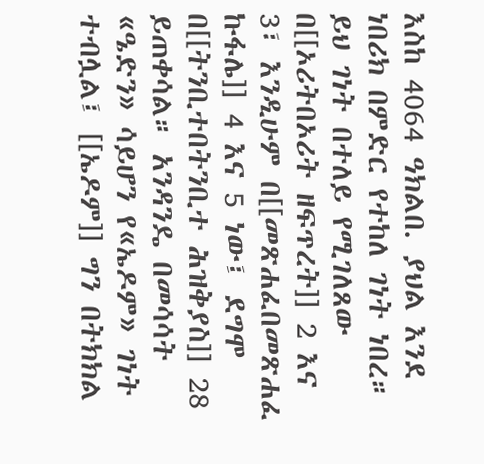እስከ 4064 ዓክልበ. ያህል እንደ ነበሪክ በምድር የተከለ ገነት ነበረ። ይህ ገነት በተለይ የሚገለጸው በ[[ኦሪትበኦሪት ዘፍጥረት]] 2 እና 3፣ እንዲሁም በ[[መጽሐፈበመጽሐፈ ኩፋሌ]] 4 እና 5 ነው፤ ደግሞ በ[[ትንቢተበትንቢተ ሕዝቅያስ]] 28 ይጠቀሳል። አንዳንዴ በመሳሳት «ዔድን» ሳይሆን የ«ኤዶም» ገነት ተብሏል፤ [[ኤዶም]] ግን በትክክል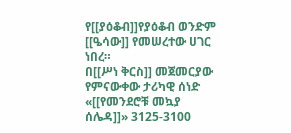የ[[ያዕቆብ]]የያዕቆብ ወንድም [[ዔሳው]] የመሠረተው ሀገር ነበረ።
በ[[ሥነ ቅርስ]] መጀመርያው የምናውቀው ታሪካዊ ሰነድ «[[የመንደሮቹ መኳያ ሰሌዳ]]» 3125-3100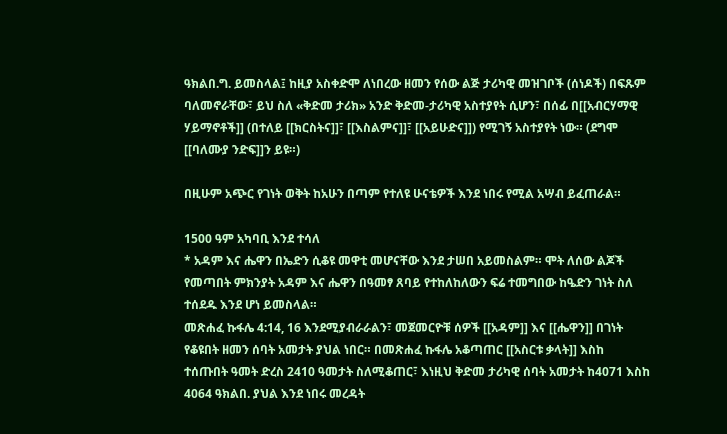ዓክልበ.ግ. ይመስላል፤ ከዚያ አስቀድሞ ለነበረው ዘመን የሰው ልጅ ታሪካዊ መዝገቦች (ሰነዶች) በፍጹም ባለመኖራቸው፣ ይህ ስለ «ቅድመ ታሪክ» አንድ ቅድመ-ታሪካዊ አስተያየት ሲሆን፣ በሰፊ በ[[አብርሃማዊ ሃይማኖቶች]] (በተለይ [[ክርስትና]]፣ [[እስልምና]]፣ [[አይሁድና]]) የሚገኝ አስተያየት ነው። (ደግሞ [[ባለሙያ ንድፍ]]ን ይዩ።)

በዚሁም አጭር የገነት ወቅት ከአሁን በጣም የተለዩ ሁናቴዎች እንደ ነበሩ የሚል አሣብ ይፈጠራል።

1500 ዓም አካባቢ እንደ ተሳለ
* አዳም እና ሔዋን በኤድን ሲቆዩ መዋቲ መሆናቸው እንደ ታሠበ አይመስልም። ሞት ለሰው ልጆች የመጣበት ምክንያት አዳም እና ሔዋን በዓመፃ ጸባይ የተከለከለውን ፍሬ ተመግበው ከዔድን ገነት ስለ ተሰደዱ እንደ ሆነ ይመስላል።
መጽሐፈ ኩፋሌ 4:14, 16 እንደሚያብራራልን፣ መጀመርዮቹ ሰዎች [[አዳም]] እና [[ሔዋን]] በገነት የቆዩበት ዘመን ሰባት አመታት ያህል ነበር። በመጽሐፈ ኩፋሌ አቆጣጠር [[አስርቱ ቃላት]] እስከ ተሰጡበት ዓመት ድረስ 2410 ዓመታት ስለሚቆጠር፣ እነዚህ ቅድመ ታሪካዊ ሰባት አመታት ከ4071 እስከ 4064 ዓክልበ. ያህል እንደ ነበሩ መረዳት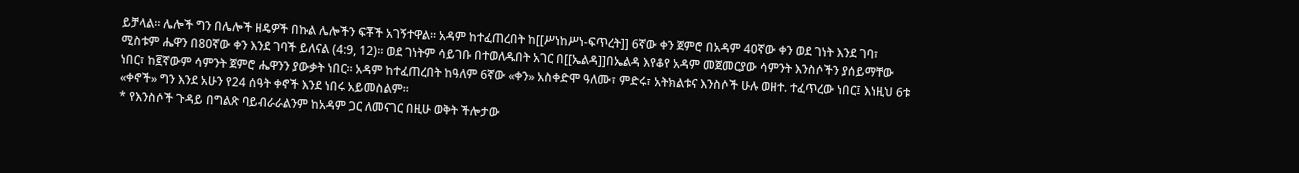ይቻላል። ሌሎች ግን በሌሎች ዘዴዎች በኩል ሌሎችን ፍቾች አገኝተዋል። አዳም ከተፈጠረበት ከ[[ሥነከሥነ-ፍጥረት]] 6ኛው ቀን ጀምሮ በአዳም 40ኛው ቀን ወደ ገነት እንደ ገባ፣ ሚስቱም ሔዋን በ80ኛው ቀን እንደ ገባች ይለናል (4:9, 12)። ወደ ገነትም ሳይገቡ በተወለዱበት አገር በ[[ኤልዳ]]በኤልዳ እየቆየ አዳም መጀመርያው ሳምንት እንስሶችን ያሰይማቸው ነበር፣ ከ፪ኛውም ሳምንት ጀምሮ ሔዋንን ያውቃት ነበር። አዳም ከተፈጠረበት ከዓለም 6ኛው «ቀን» አስቀድሞ ዓለሙ፣ ምድሩ፣ አትክልቱና እንስሶች ሁሉ ወዘተ. ተፈጥረው ነበር፤ እነዚህ 6ቱ «ቀኖች» ግን እንደ አሁን የ24 ሰዓት ቀኖች እንደ ነበሩ አይመስልም።
* የእንስሶች ጉዳይ በግልጽ ባይብራራልንም ከአዳም ጋር ለመናገር በዚሁ ወቅት ችሎታው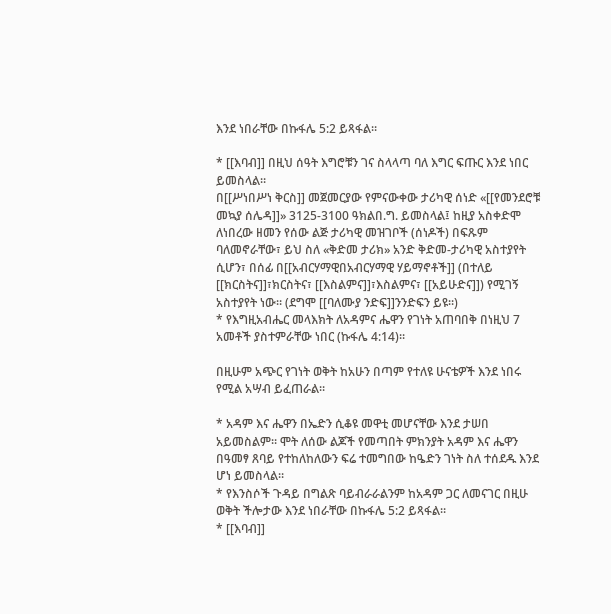እንደ ነበራቸው በኩፋሌ 5:2 ይጻፋል።

* [[እባብ]] በዚህ ሰዓት እግሮቹን ገና ስላላጣ ባለ እግር ፍጡር እንደ ነበር ይመስላል።
በ[[ሥነበሥነ ቅርስ]] መጀመርያው የምናውቀው ታሪካዊ ሰነድ «[[የመንደሮቹ መኳያ ሰሌዳ]]» 3125-3100 ዓክልበ.ግ. ይመስላል፤ ከዚያ አስቀድሞ ለነበረው ዘመን የሰው ልጅ ታሪካዊ መዝገቦች (ሰነዶች) በፍጹም ባለመኖራቸው፣ ይህ ስለ «ቅድመ ታሪክ» አንድ ቅድመ-ታሪካዊ አስተያየት ሲሆን፣ በሰፊ በ[[አብርሃማዊበአብርሃማዊ ሃይማኖቶች]] (በተለይ [[ክርስትና]]፣ክርስትና፣ [[እስልምና]]፣እስልምና፣ [[አይሁድና]]) የሚገኝ አስተያየት ነው። (ደግሞ [[ባለሙያ ንድፍ]]ንንድፍን ይዩ።)
* የእግዚአብሔር መላእክት ለአዳምና ሔዋን የገነት አጠባበቅ በነዚህ 7 አመቶች ያስተምራቸው ነበር (ኩፋሌ 4:14)።

በዚሁም አጭር የገነት ወቅት ከአሁን በጣም የተለዩ ሁናቴዎች እንደ ነበሩ የሚል አሣብ ይፈጠራል።

* አዳም እና ሔዋን በኤድን ሲቆዩ መዋቲ መሆናቸው እንደ ታሠበ አይመስልም። ሞት ለሰው ልጆች የመጣበት ምክንያት አዳም እና ሔዋን በዓመፃ ጸባይ የተከለከለውን ፍሬ ተመግበው ከዔድን ገነት ስለ ተሰደዱ እንደ ሆነ ይመስላል።
* የእንስሶች ጉዳይ በግልጽ ባይብራራልንም ከአዳም ጋር ለመናገር በዚሁ ወቅት ችሎታው እንደ ነበራቸው በኩፋሌ 5:2 ይጻፋል።
* [[እባብ]]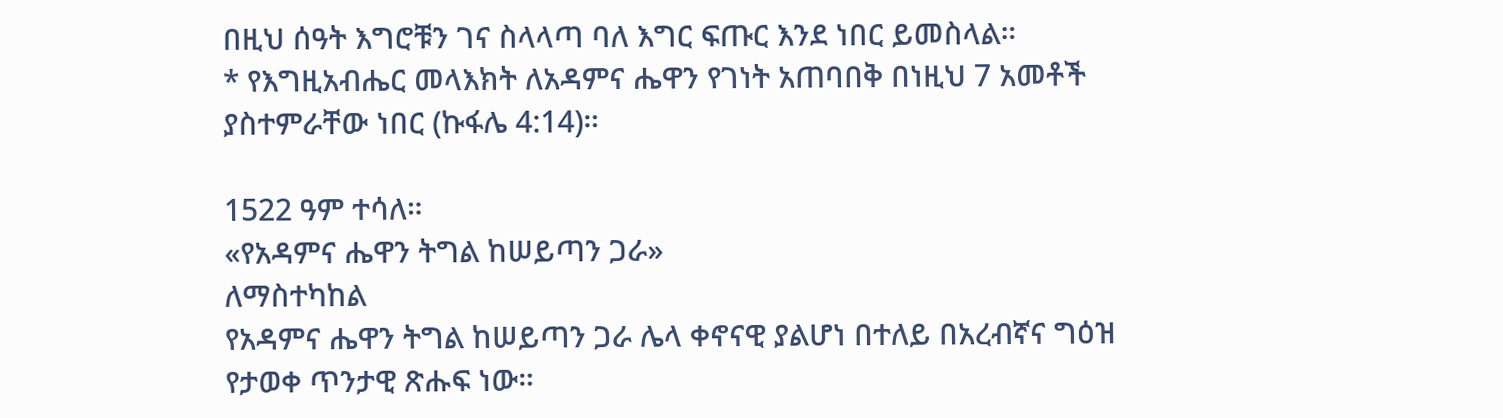በዚህ ሰዓት እግሮቹን ገና ስላላጣ ባለ እግር ፍጡር እንደ ነበር ይመስላል።
* የእግዚአብሔር መላእክት ለአዳምና ሔዋን የገነት አጠባበቅ በነዚህ 7 አመቶች ያስተምራቸው ነበር (ኩፋሌ 4:14)።

1522 ዓም ተሳለ።
«የአዳምና ሔዋን ትግል ከሠይጣን ጋራ»
ለማስተካከል
የአዳምና ሔዋን ትግል ከሠይጣን ጋራ ሌላ ቀኖናዊ ያልሆነ በተለይ በአረብኛና ግዕዝ የታወቀ ጥንታዊ ጽሑፍ ነው።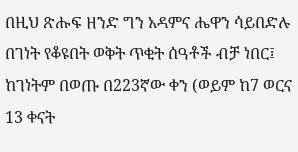በዚህ ጽሑፍ ዘንድ ግን አዳምና ሔዋን ሳይበድሉ በገነት የቆዩበት ወቅት ጥቂት ሰዓቶች ብቻ ነበር፤ ከገነትም በወጡ በ223ኛው ቀን (ወይም ከ7 ወርና 13 ቀናት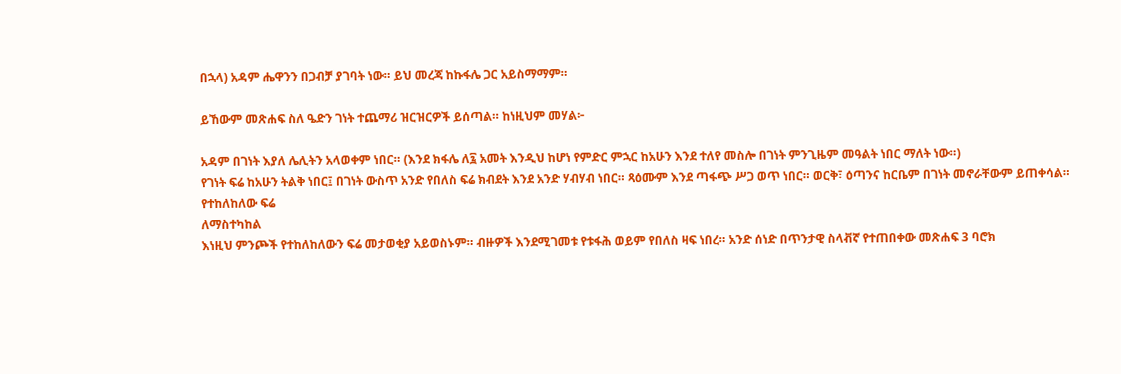በኋላ) አዳም ሔዋንን በጋብቻ ያገባት ነው። ይህ መረጃ ከኩፋሌ ጋር አይስማማም።

ይኸውም መጽሐፍ ስለ ዔድን ገነት ተጨማሪ ዝርዝርዎች ይሰጣል። ከነዚህም መሃል፦

አዳም በገነት እያለ ሌሊትን አላወቀም ነበር። (እንደ ክፋሌ ለ፯ አመት እንዲህ ከሆነ የምድር ምኋር ከአሁን እንደ ተለየ መስሎ በገነት ምንጊዜም መዓልት ነበር ማለት ነው።)
የገነት ፍሬ ከአሁን ትልቅ ነበር፤ በገነት ውስጥ አንድ የበለስ ፍሬ ክብደት እንደ አንድ ሃብሃብ ነበር። ጻዕሙም እንደ ጣፋጭ ሥጋ ወጥ ነበር። ወርቅ፣ ዕጣንና ከርቤም በገነት መኖራቸውም ይጠቀሳል።
የተከለከለው ፍሬ
ለማስተካከል
እነዚህ ምንጮች የተከለከለውን ፍሬ መታወቂያ አይወስኑም። ብዙዎች እንደሚገመቱ የቱፋሕ ወይም የበለስ ዛፍ ነበረ። አንድ ሰነድ በጥንታዊ ስላቭኛ የተጠበቀው መጽሐፍ 3 ባሮክ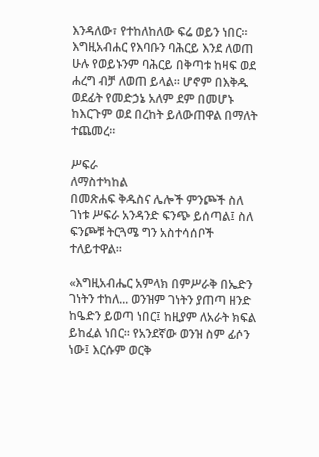እንዳለው፣ የተከለከለው ፍሬ ወይን ነበር። እግዚአብሐር የእባቡን ባሕርይ እንደ ለወጠ ሁሉ የወይኑንም ባሕርይ በቅጣቱ ከዛፍ ወደ ሐረግ ብቻ ለወጠ ይላል። ሆኖም በእቅዱ ወደፊት የመድኃኔ አለም ደም በመሆኑ ከእርጉም ወደ በረከት ይለውጠዋል በማለት ተጨመረ።

ሥፍራ
ለማስተካከል
በመጽሐፍ ቅዱስና ሌሎች ምንጮች ስለ ገነቱ ሥፍራ አንዳንድ ፍንጭ ይሰጣል፤ ስለ ፍንጮቹ ትርጓሜ ግን አስተሳሰቦች ተለይተዋል።

«እግዚአብሔር አምላክ በምሥራቅ በኤድን ገነትን ተከለ... ወንዝም ገነትን ያጠጣ ዘንድ ከዔድን ይወጣ ነበር፤ ከዚያም ለአራት ክፍል ይከፈል ነበር። የአንደኛው ወንዝ ስም ፊሶን ነው፤ እርሱም ወርቅ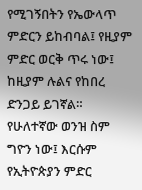የሚገኝበትን የኤውላጥ ምድርን ይከብባል፤ የዚያም ምድር ወርቅ ጥሩ ነው፤ ከዚያም ሉልና የከበረ ድንጋይ ይገኛል። የሁለተኛው ወንዝ ስም ግዮን ነው፤ እርሱም የኢትዮጵያን ምድር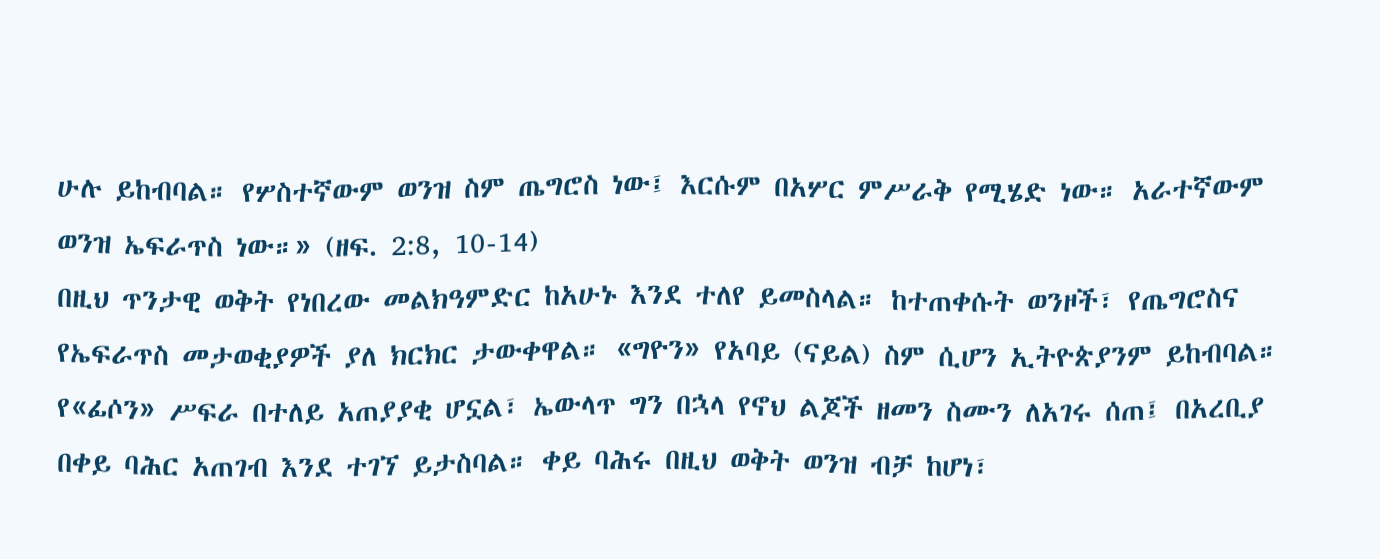ሁሉ ይከብባል። የሦስተኛውም ወንዝ ስም ጤግሮስ ነው፤ እርሱም በአሦር ምሥራቅ የሚሄድ ነው። አራተኛውም ወንዝ ኤፍራጥስ ነው።» (ዘፍ. 2:8, 10-14)
በዚህ ጥንታዊ ወቅት የነበረው መልክዓምድር ከአሁኑ እንደ ተለየ ይመስላል። ከተጠቀሱት ወንዞች፣ የጤግሮስና የኤፍራጥስ መታወቂያዎች ያለ ክርክር ታውቀዋል። «ግዮን» የአባይ (ናይል) ስም ሲሆን ኢትዮጵያንም ይከብባል። የ«ፊሶን» ሥፍራ በተለይ አጠያያቂ ሆኗል፣ ኤውላጥ ግን በኋላ የኖህ ልጆች ዘመን ስሙን ለአገሩ ሰጠ፤ በአረቢያ በቀይ ባሕር አጠገብ እንደ ተገኘ ይታስባል። ቀይ ባሕሩ በዚህ ወቅት ወንዝ ብቻ ከሆነ፣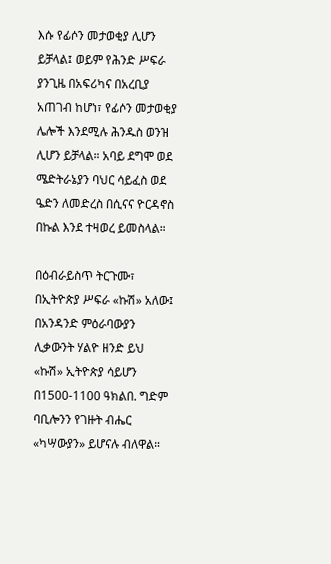እሱ የፊሶን መታወቂያ ሊሆን ይቻላል፤ ወይም የሕንድ ሥፍራ ያንጊዜ በአፍሪካና በአረቢያ አጠገብ ከሆነ፣ የፊሶን መታወቂያ ሌሎች እንደሚሉ ሕንዱስ ወንዝ ሊሆን ይቻላል። አባይ ደግሞ ወደ ሜድትራኔያን ባህር ሳይፈስ ወደ ዔድን ለመድረስ በሲናና ዮርዳኖስ በኩል እንደ ተዛወረ ይመስላል።

በዕብራይስጥ ትርጉሙ፣ በኢትዮጵያ ሥፍራ «ኩሽ» አለው፤ በአንዳንድ ምዕራባውያን ሊቃውንት ሃልዮ ዘንድ ይህ «ኩሽ» ኢትዮጵያ ሳይሆን በ1500-1100 ዓክልበ. ግድም ባቢሎንን የገዙት ብሔር «ካሣውያን» ይሆናሉ ብለዋል።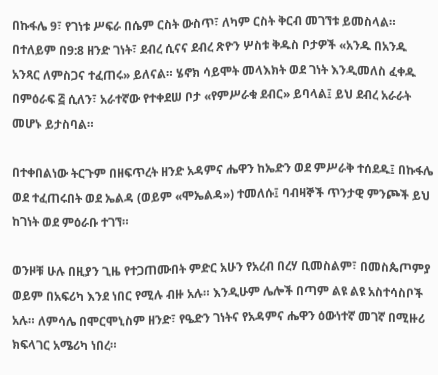በኩፋሌ 9፣ የገነቱ ሥፍራ በሴም ርስት ውስጥ፣ ለካም ርስት ቅርብ መገኘቱ ይመስላል። በተለይም በ9:8 ዘንድ ገነት፣ ደብረ ሲናና ደብረ ጽዮን ሦስቱ ቅዱስ ቦታዎች «አንዱ በአንዱ አንጻር ለምስጋና ተፈጠሩ» ይለናል። ሄኖክ ሳይሞት መላእክት ወደ ገነት እንዲመለስ ፈቀዱ በምዕራፍ ፭ ሲለን፣ አራተኛው የተቀደሠ ቦታ «የምሥራቁ ደብር» ይባላል፤ ይህ ደብረ አራራት መሆኑ ይታስባል።

በተቀበልነው ትርጉም በዘፍጥረት ዘንድ አዳምና ሔዋን ከኤድን ወደ ምሥራቅ ተሰደዱ፤ በኩፋሌ ወደ ተፈጠሩበት ወደ ኤልዳ (ወይም «ሞኤልዳ») ተመለሱ፤ ባብዛኞች ጥንታዊ ምንጮች ይህ ከገነት ወደ ምዕራቡ ተገኘ።

ወንዞቹ ሁሉ በዚያን ጊዜ የተጋጠሙበት ምድር አሁን የአረብ በረሃ ቢመስልም፣ በመስጴጦምያ ወይም በአፍሪካ እንደ ነበር የሚሉ ብዙ አሉ። እንዲሁም ሌሎች በጣም ልዩ ልዩ አስተሳስቦች አሉ። ለምሳሌ በሞርሞኒስም ዘንድ፣ የዔድን ገነትና የአዳምና ሔዋን ዕውነተኛ መገኛ በሚዙሪ ክፍላገር አሜሪካ ነበረ።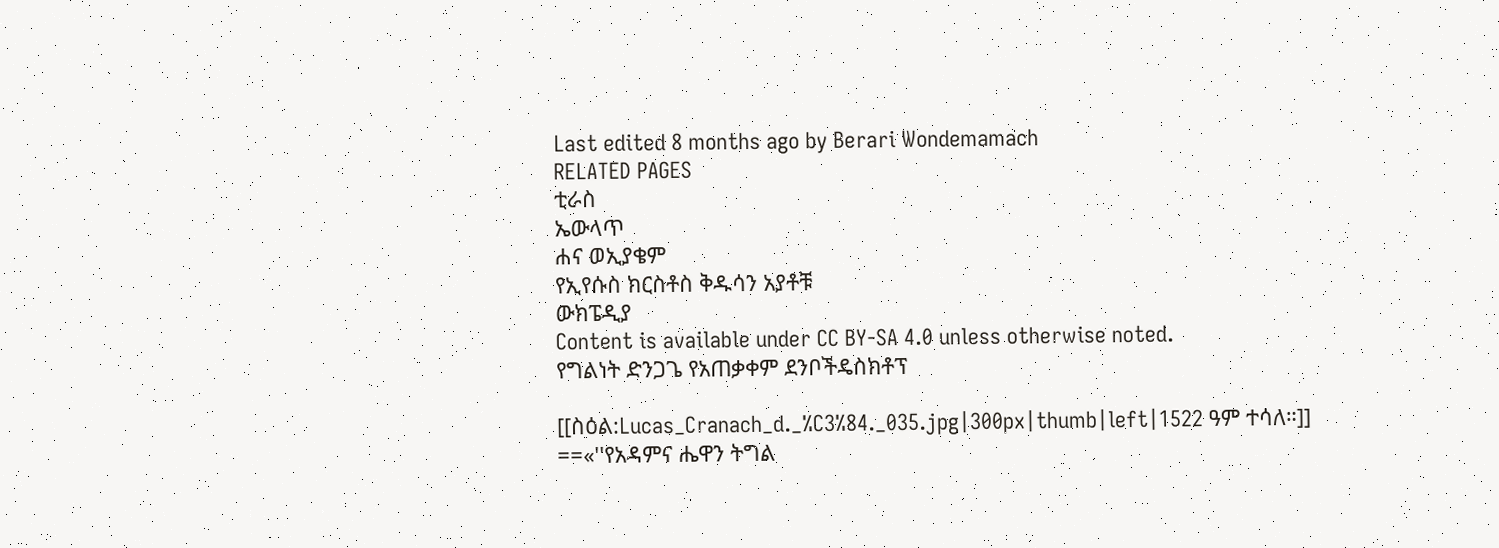Last edited 8 months ago by Berari Wondemamach
RELATED PAGES
ቲራስ
ኤውላጥ
ሐና ወኢያቄም
የኢየሱስ ክርስቶስ ቅዱሳን አያቶቹ
ውክፔዲያ
Content is available under CC BY-SA 4.0 unless otherwise noted.
የግልነት ድንጋጌ የአጠቃቀም ደንቦችዴስክቶፕ

[[ስዕል:Lucas_Cranach_d._%C3%84._035.jpg|300px|thumb|left|1522 ዓም ተሳለ።]]
==«''የአዳምና ሔዋን ትግል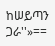ከሠይጣን ጋራ''»==